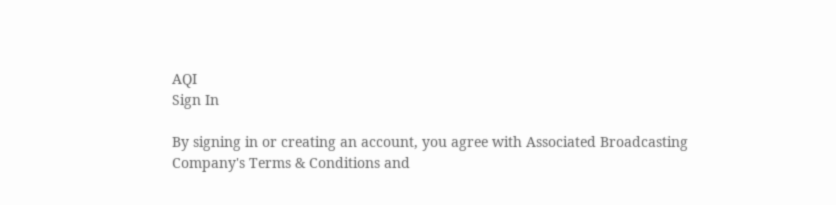AQI
Sign In

By signing in or creating an account, you agree with Associated Broadcasting Company's Terms & Conditions and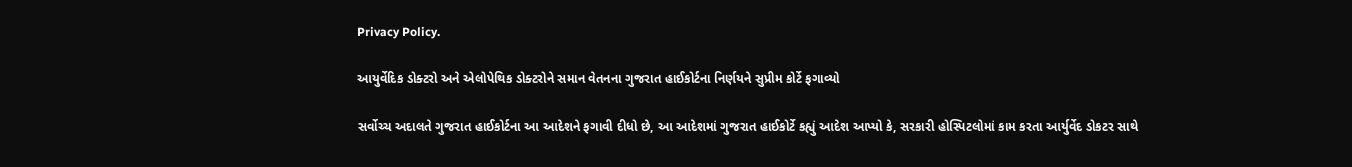Privacy Policy.

આયુર્વેદિક ડોક્ટરો અને એલોપેથિક ડોક્ટરોને સમાન વેતનના ગુજરાત હાઈકોર્ટના નિર્ણયને સુપ્રીમ કોર્ટે ફગાવ્યો

સર્વોચ્ચ અદાલતે ગુજરાત હાઈકોર્ટના આ આદેશને ફગાવી દીધો છે, આ આદેશમાં ગુજરાત હાઈકોર્ટે કહ્યું આદેશ આપ્યો કે, સરકારી હોસ્પિટલોમાં કામ કરતા આર્યુર્વેદ ડોકટર સાથે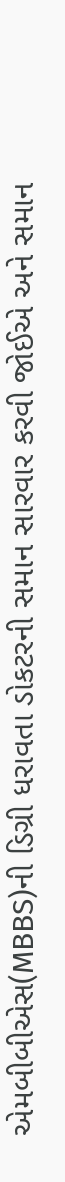એમબીબીએસ(MBBS)ની ડિગ્રી ધરાવતા ડોકટરની સમાન સારવાર કરવી જોઈએ અને સમાન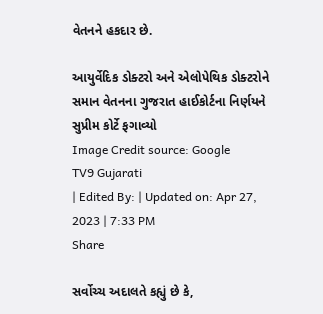વેતનને હકદાર છે.

આયુર્વેદિક ડોક્ટરો અને એલોપેથિક ડોક્ટરોને સમાન વેતનના ગુજરાત હાઈકોર્ટના નિર્ણયને સુપ્રીમ કોર્ટે ફગાવ્યો
Image Credit source: Google
TV9 Gujarati
| Edited By: | Updated on: Apr 27, 2023 | 7:33 PM
Share

સર્વોચ્ચ અદાલતે કહ્યું છે કે,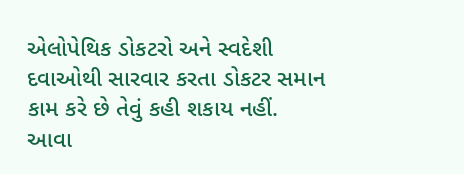એલોપેથિક ડોકટરો અને સ્વદેશી દવાઓથી સારવાર કરતા ડોકટર સમાન કામ કરે છે તેવું કહી શકાય નહીં. આવા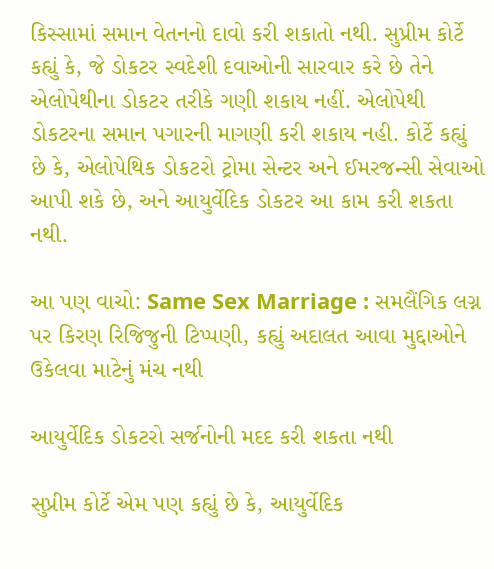કિસ્સામાં સમાન વેતનનો દાવો કરી શકાતો નથી. સુપ્રીમ કોર્ટે કહ્યું કે, જે ડોકટર સ્વદેશી દવાઓની સારવાર કરે છે તેને એલોપેથીના ડોકટર તરીકે ગણી શકાય નહીં. એલોપેથી ડોકટરના સમાન પગારની માગણી કરી શકાય નહી. કોર્ટે કહ્યું છે કે, એલોપેથિક ડોકટરો ટ્રોમા સેન્ટર અને ઈમરજન્સી સેવાઓ આપી શકે છે, અને આયુર્વેદિક ડોકટર આ કામ કરી શકતા નથી.

આ પણ વાચો: Same Sex Marriage : સમલૈંગિક લગ્ન પર કિરણ રિજિજુની ટિપ્પણી, કહ્યું અદાલત આવા મુદ્દાઓને ઉકેલવા માટેનું મંચ નથી

આયુર્વેદિક ડોકટરો સર્જનોની મદદ કરી શકતા નથી

સુપ્રીમ કોર્ટે એમ પણ કહ્યું છે કે, આયુર્વેદિક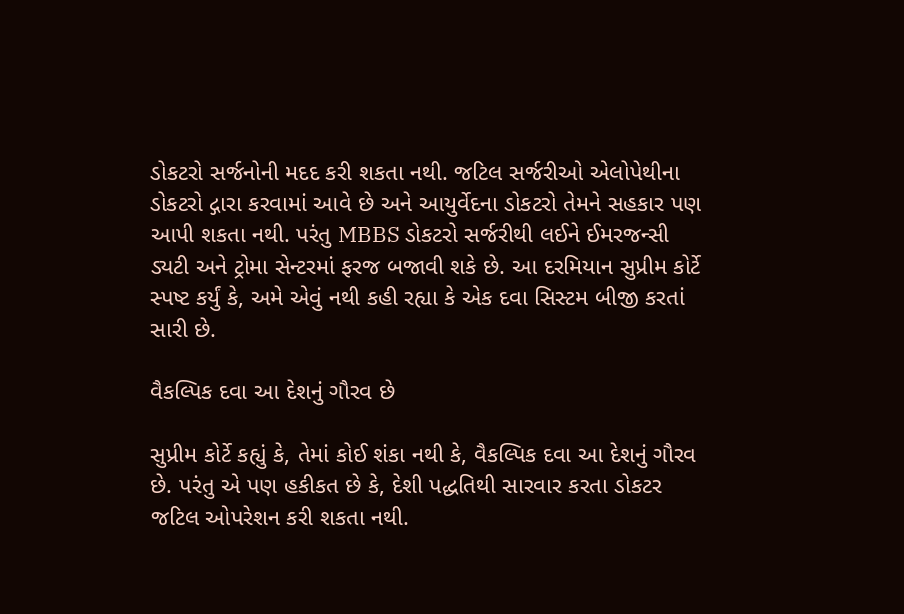ડોકટરો સર્જનોની મદદ કરી શકતા નથી. જટિલ સર્જરીઓ એલોપેથીના ડોકટરો દ્ગારા કરવામાં આવે છે અને આયુર્વેદના ડોકટરો તેમને સહકાર પણ આપી શકતા નથી. પરંતુ MBBS ડોકટરો સર્જરીથી લઈને ઈમરજન્સી ડ્યટી અને ટ્રોમા સેન્ટરમાં ફરજ બજાવી શકે છે. આ દરમિયાન સુપ્રીમ કોર્ટે સ્પષ્ટ કર્યું કે, અમે એવું નથી કહી રહ્યા કે એક દવા સિસ્ટમ બીજી કરતાં સારી છે.

વૈકલ્પિક દવા આ દેશનું ગૌરવ છે

સુપ્રીમ કોર્ટે કહ્યું કે, તેમાં કોઈ શંકા નથી કે, વૈકલ્પિક દવા આ દેશનું ગૌરવ છે. પરંતુ એ પણ હકીકત છે કે, દેશી પદ્ધતિથી સારવાર કરતા ડોકટર જટિલ ઓપરેશન કરી શકતા નથી.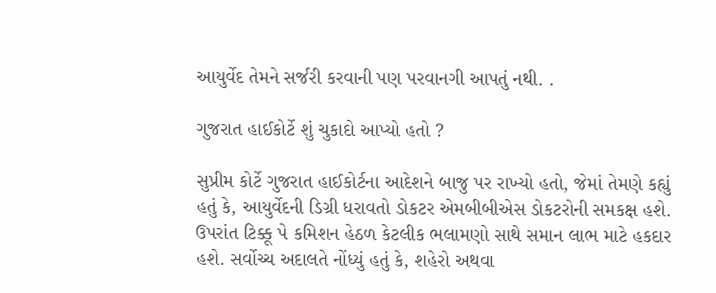આયુર્વેદ તેમને સર્જરી કરવાની પણ પરવાનગી આપતું નથી. .

ગુજરાત હાઈકોર્ટે શું ચુકાદો આપ્યો હતો ?

સુપ્રીમ કોર્ટે ગુજરાત હાઈકોર્ટના આદેશને બાજુ પર રાખ્યો હતો, જેમાં તેમણે કહ્યું હતું કે, આયુર્વેદની ડિગ્રી ધરાવતો ડોકટર એમબીબીએસ ડોકટરોની સમકક્ષ હશે. ઉપરાંત ટિક્કૂ પે કમિશન હેઠળ કેટલીક ભલામણો સાથે સમાન લાભ માટે હકદાર હશે. સર્વોચ્ચ અદાલતે નોંધ્યું હતું કે, શહેરો અથવા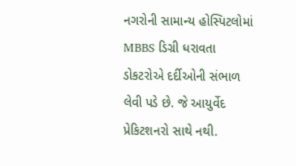નગરોની સામાન્ય હોસ્પિટલોમાં MBBS ડિગ્રી ધરાવતા ડોકટરોએ દર્દીઓની સંભાળ લેવી પડે છે. જે આયુર્વેદ પ્રેકિટશનરો સાથે નથી.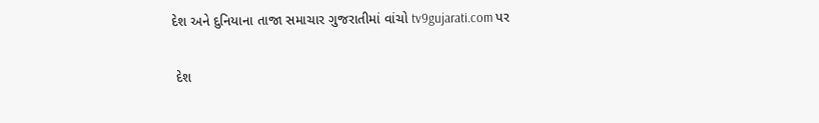દેશ અને દુનિયાના તાજા સમાચાર ગુજરાતીમાં વાંચો tv9gujarati.com પર

 દેશ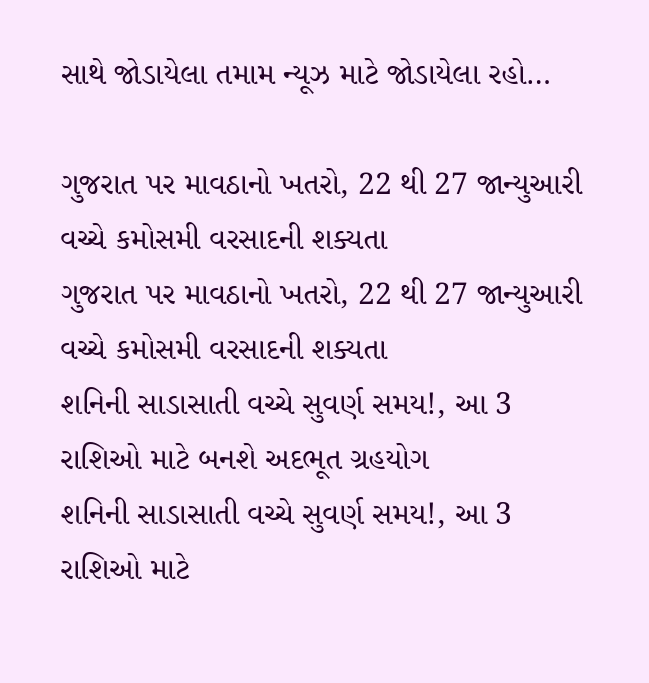સાથે જોડાયેલા તમામ ન્યૂઝ માટે જોડાયેલા રહો…

ગુજરાત પર માવઠાનો ખતરો, 22 થી 27 જાન્યુઆરી વચ્ચે કમોસમી વરસાદની શક્યતા
ગુજરાત પર માવઠાનો ખતરો, 22 થી 27 જાન્યુઆરી વચ્ચે કમોસમી વરસાદની શક્યતા
શનિની સાડાસાતી વચ્ચે સુવર્ણ સમય!, આ 3 રાશિઓ માટે બનશે અદભૂત ગ્રહયોગ
શનિની સાડાસાતી વચ્ચે સુવર્ણ સમય!, આ 3 રાશિઓ માટે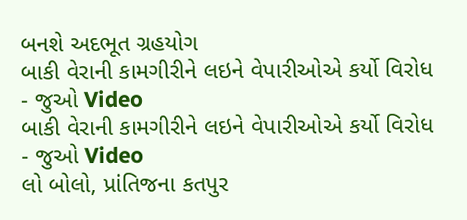બનશે અદભૂત ગ્રહયોગ
બાકી વેરાની કામગીરીને લઇને વેપારીઓએ કર્યો વિરોધ - જુઓ Video
બાકી વેરાની કામગીરીને લઇને વેપારીઓએ કર્યો વિરોધ - જુઓ Video
લો બોલો, પ્રાંતિજના કતપુર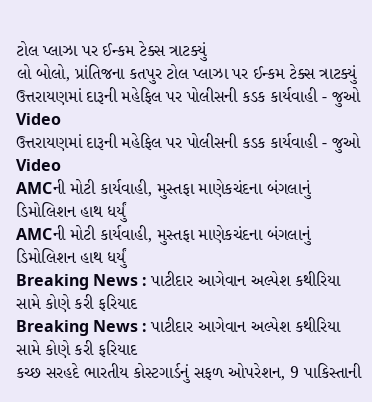ટોલ પ્લાઝા પર ઈન્કમ ટેક્સ ત્રાટક્યું
લો બોલો, પ્રાંતિજના કતપુર ટોલ પ્લાઝા પર ઈન્કમ ટેક્સ ત્રાટક્યું
ઉત્તરાયણમાં દારૂની મહેફિલ પર પોલીસની કડક કાર્યવાહી - જુઓ Video
ઉત્તરાયણમાં દારૂની મહેફિલ પર પોલીસની કડક કાર્યવાહી - જુઓ Video
AMCની મોટી કાર્યવાહી, મુસ્તફા માણેકચંદના બંગલાનું ડિમોલિશન હાથ ધર્યું
AMCની મોટી કાર્યવાહી, મુસ્તફા માણેકચંદના બંગલાનું ડિમોલિશન હાથ ધર્યું
Breaking News : પાટીદાર આગેવાન અલ્પેશ કથીરિયા સામે કોણે કરી ફરિયાદ
Breaking News : પાટીદાર આગેવાન અલ્પેશ કથીરિયા સામે કોણે કરી ફરિયાદ
કચ્છ સરહદે ભારતીય કોસ્ટગાર્ડનું સફળ ઓપરેશન, 9 પાકિસ્તાની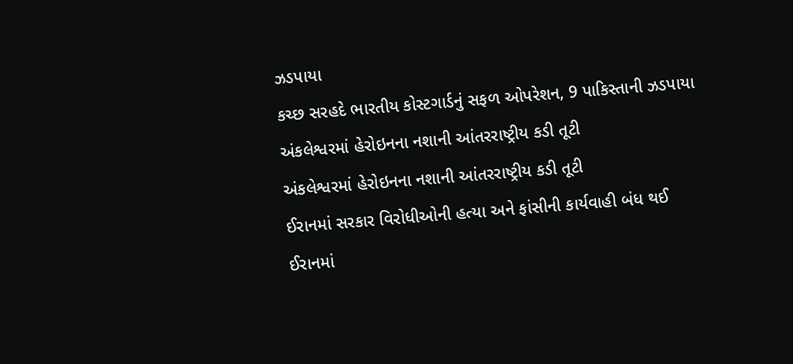ઝડપાયા
કચ્છ સરહદે ભારતીય કોસ્ટગાર્ડનું સફળ ઓપરેશન, 9 પાકિસ્તાની ઝડપાયા
અંકલેશ્વરમાં હેરોઇનના નશાની આંતરરાષ્ટ્રીય કડી તૂટી
અંકલેશ્વરમાં હેરોઇનના નશાની આંતરરાષ્ટ્રીય કડી તૂટી
ઈરાનમાં સરકાર વિરોધીઓની હત્યા અને ફાંસીની કાર્યવાહી બંધ થઈ
ઈરાનમાં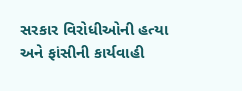સરકાર વિરોધીઓની હત્યા અને ફાંસીની કાર્યવાહી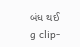બંધ થઈ
g clip-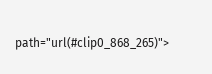path="url(#clip0_868_265)">